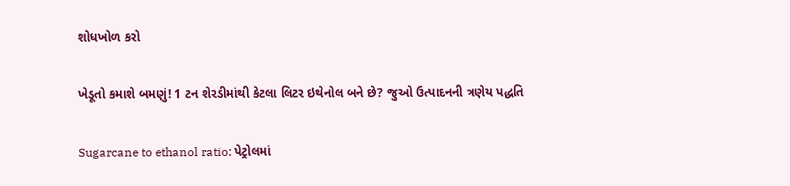શોધખોળ કરો

ખેડૂતો કમાશે બમણું! 1 ટન શેરડીમાંથી કેટલા લિટર ઇથેનોલ બને છે? જુઓ ઉત્પાદનની ત્રણેય પદ્ધતિ

Sugarcane to ethanol ratio: પેટ્રોલમાં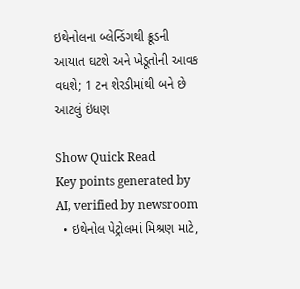ઇથેનોલના બ્લેન્ડિંગથી ક્રૂડની આયાત ઘટશે અને ખેડૂતોની આવક વધશે; 1 ટન શેરડીમાંથી બને છે આટલું ઇંધણ

Show Quick Read
Key points generated by AI, verified by newsroom
  • ઇથેનોલ પેટ્રોલમાં મિશ્રણ માટે,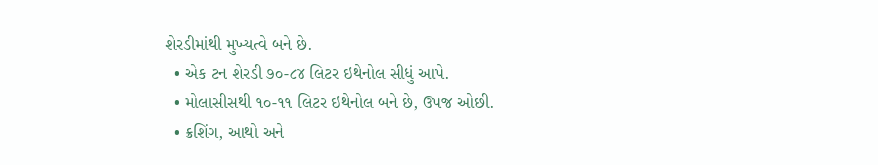શેરડીમાંથી મુખ્યત્વે બને છે.
  • એક ટન શેરડી ૭૦-૮૪ લિટર ઇથેનોલ સીધું આપે.
  • મોલાસીસથી ૧૦-૧૧ લિટર ઇથેનોલ બને છે, ઉપજ ઓછી.
  • ક્રશિંગ, આથો અને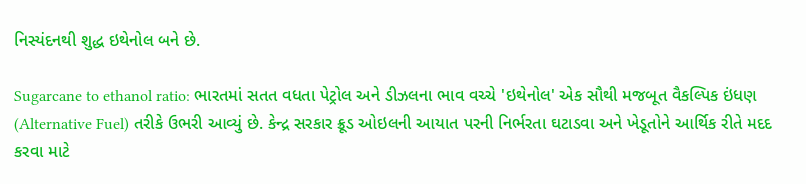નિસ્યંદનથી શુદ્ધ ઇથેનોલ બને છે.

Sugarcane to ethanol ratio: ભારતમાં સતત વધતા પેટ્રોલ અને ડીઝલના ભાવ વચ્ચે 'ઇથેનોલ' એક સૌથી મજબૂત વૈકલ્પિક ઇંધણ (Alternative Fuel) તરીકે ઉભરી આવ્યું છે. કેન્દ્ર સરકાર ક્રૂડ ઓઇલની આયાત પરની નિર્ભરતા ઘટાડવા અને ખેડૂતોને આર્થિક રીતે મદદ કરવા માટે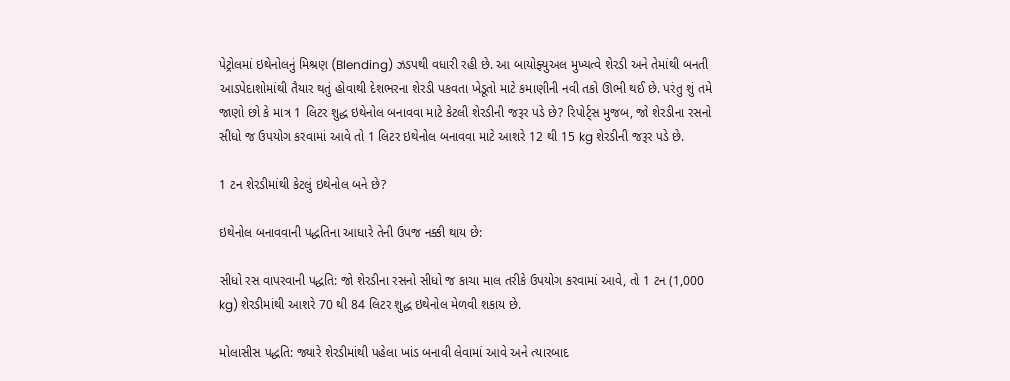પેટ્રોલમાં ઇથેનોલનું મિશ્રણ (Blending) ઝડપથી વધારી રહી છે. આ બાયોફ્યુઅલ મુખ્યત્વે શેરડી અને તેમાંથી બનતી આડપેદાશોમાંથી તૈયાર થતું હોવાથી દેશભરના શેરડી પકવતા ખેડૂતો માટે કમાણીની નવી તકો ઊભી થઈ છે. પરંતુ શું તમે જાણો છો કે માત્ર 1 લિટર શુદ્ધ ઇથેનોલ બનાવવા માટે કેટલી શેરડીની જરૂર પડે છે? રિપોર્ટ્સ મુજબ, જો શેરડીના રસનો સીધો જ ઉપયોગ કરવામાં આવે તો 1 લિટર ઇથેનોલ બનાવવા માટે આશરે 12 થી 15 kg શેરડીની જરૂર પડે છે.

1 ટન શેરડીમાંથી કેટલું ઇથેનોલ બને છે?

ઇથેનોલ બનાવવાની પદ્ધતિના આધારે તેની ઉપજ નક્કી થાય છે:

સીધો રસ વાપરવાની પદ્ધતિ: જો શેરડીના રસનો સીધો જ કાચા માલ તરીકે ઉપયોગ કરવામાં આવે, તો 1 ટન (1,000 kg) શેરડીમાંથી આશરે 70 થી 84 લિટર શુદ્ધ ઇથેનોલ મેળવી શકાય છે.

મોલાસીસ પદ્ધતિ: જ્યારે શેરડીમાંથી પહેલા ખાંડ બનાવી લેવામાં આવે અને ત્યારબાદ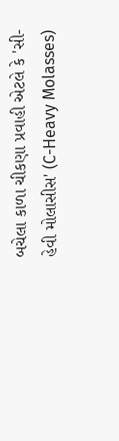બચેલા કાળા ચીકણા પ્રવાહી એટલે કે 'સી-હેવી મોલાસીસ' (C-Heavy Molasses)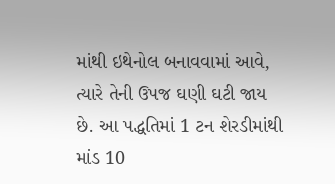માંથી ઇથેનોલ બનાવવામાં આવે, ત્યારે તેની ઉપજ ઘણી ઘટી જાય છે. આ પદ્ધતિમાં 1 ટન શેરડીમાંથી માંડ 10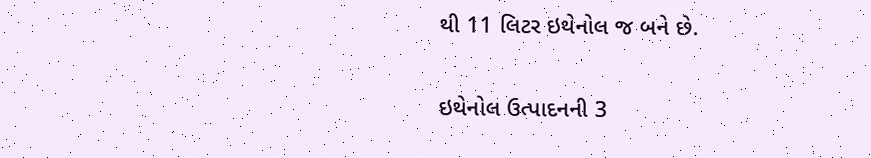થી 11 લિટર ઇથેનોલ જ બને છે.

ઇથેનોલ ઉત્પાદનની 3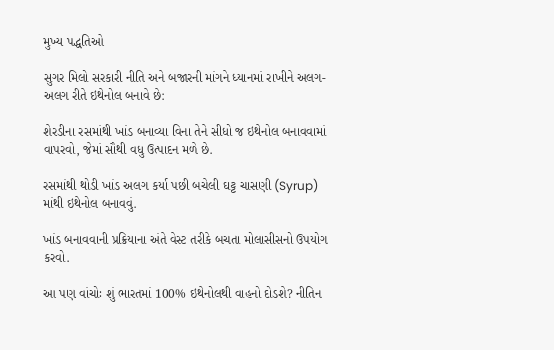મુખ્ય પદ્ધતિઓ

સુગર મિલો સરકારી નીતિ અને બજારની માંગને ધ્યાનમાં રાખીને અલગ-અલગ રીતે ઇથેનોલ બનાવે છે:

શેરડીના રસમાંથી ખાંડ બનાવ્યા વિના તેને સીધો જ ઇથેનોલ બનાવવામાં વાપરવો, જેમાં સૌથી વધુ ઉત્પાદન મળે છે.

રસમાંથી થોડી ખાંડ અલગ કર્યા પછી બચેલી ઘટ્ટ ચાસણી (Syrup) માંથી ઇથેનોલ બનાવવું.

ખાંડ બનાવવાની પ્રક્રિયાના અંતે વેસ્ટ તરીકે બચતા મોલાસીસનો ઉપયોગ કરવો.

આ પણ વાંચોઃ શું ભારતમાં 100% ઇથેનોલથી વાહનો દોડશે? નીતિન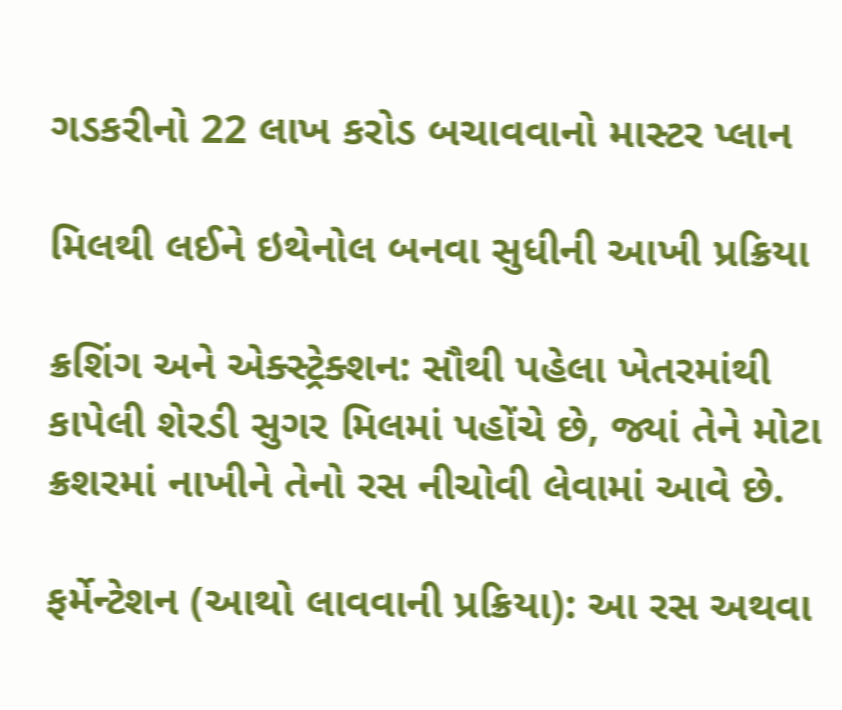ગડકરીનો 22 લાખ કરોડ બચાવવાનો માસ્ટર પ્લાન

મિલથી લઈને ઇથેનોલ બનવા સુધીની આખી પ્રક્રિયા

ક્રશિંગ અને એક્સ્ટ્રેક્શન: સૌથી પહેલા ખેતરમાંથી કાપેલી શેરડી સુગર મિલમાં પહોંચે છે, જ્યાં તેને મોટા ક્રશરમાં નાખીને તેનો રસ નીચોવી લેવામાં આવે છે.

ફર્મેન્ટેશન (આથો લાવવાની પ્રક્રિયા): આ રસ અથવા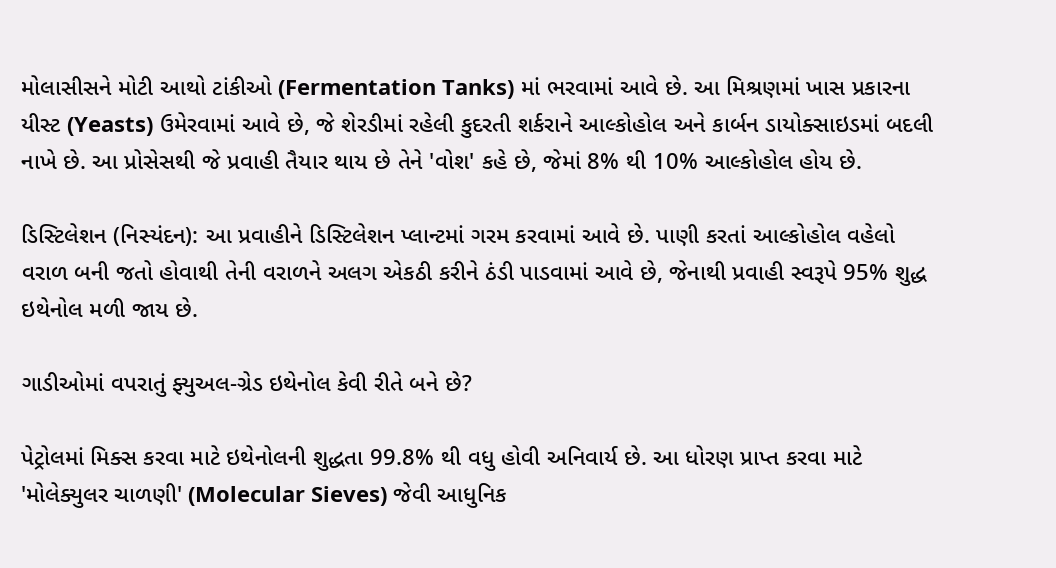મોલાસીસને મોટી આથો ટાંકીઓ (Fermentation Tanks) માં ભરવામાં આવે છે. આ મિશ્રણમાં ખાસ પ્રકારના યીસ્ટ (Yeasts) ઉમેરવામાં આવે છે, જે શેરડીમાં રહેલી કુદરતી શર્કરાને આલ્કોહોલ અને કાર્બન ડાયોક્સાઇડમાં બદલી નાખે છે. આ પ્રોસેસથી જે પ્રવાહી તૈયાર થાય છે તેને 'વોશ' કહે છે, જેમાં 8% થી 10% આલ્કોહોલ હોય છે.

ડિસ્ટિલેશન (નિસ્યંદન): આ પ્રવાહીને ડિસ્ટિલેશન પ્લાન્ટમાં ગરમ કરવામાં આવે છે. પાણી કરતાં આલ્કોહોલ વહેલો વરાળ બની જતો હોવાથી તેની વરાળને અલગ એકઠી કરીને ઠંડી પાડવામાં આવે છે, જેનાથી પ્રવાહી સ્વરૂપે 95% શુદ્ધ ઇથેનોલ મળી જાય છે.

ગાડીઓમાં વપરાતું ફ્યુઅલ-ગ્રેડ ઇથેનોલ કેવી રીતે બને છે?

પેટ્રોલમાં મિક્સ કરવા માટે ઇથેનોલની શુદ્ધતા 99.8% થી વધુ હોવી અનિવાર્ય છે. આ ધોરણ પ્રાપ્ત કરવા માટે 'મોલેક્યુલર ચાળણી' (Molecular Sieves) જેવી આધુનિક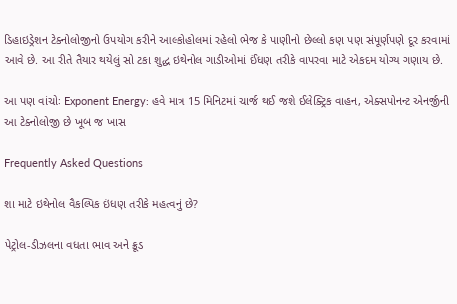ડિહાઇડ્રેશન ટેક્નોલોજીનો ઉપયોગ કરીને આલ્કોહોલમાં રહેલો ભેજ કે પાણીનો છેલ્લો કણ પણ સંપૂર્ણપણે દૂર કરવામાં આવે છે. આ રીતે તૈયાર થયેલું સો ટકા શુદ્ધ ઇથેનોલ ગાડીઓમાં ઈંધણ તરીકે વાપરવા માટે એકદમ યોગ્ય ગણાય છે.

આ પણ વાંચોઃ Exponent Energy: હવે માત્ર 15 મિનિટમાં ચાર્જ થઈ જશે ઈલેક્ટ્રિક વાહન, એક્સપોનન્ટ એનર્જીની આ ટેક્નોલોજી છે ખૂબ જ ખાસ

Frequently Asked Questions

શા માટે ઇથેનોલ વૈકલ્પિક ઇંધણ તરીકે મહત્વનું છે?

પેટ્રોલ-ડીઝલના વધતા ભાવ અને ક્રૂડ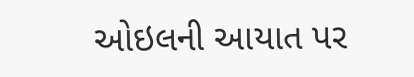ઓઇલની આયાત પર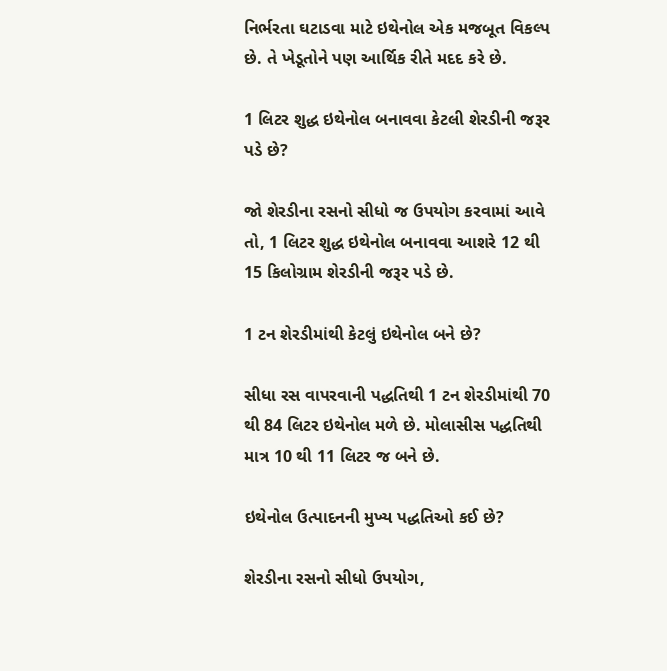નિર્ભરતા ઘટાડવા માટે ઇથેનોલ એક મજબૂત વિકલ્પ છે. તે ખેડૂતોને પણ આર્થિક રીતે મદદ કરે છે.

1 લિટર શુદ્ધ ઇથેનોલ બનાવવા કેટલી શેરડીની જરૂર પડે છે?

જો શેરડીના રસનો સીધો જ ઉપયોગ કરવામાં આવે તો, 1 લિટર શુદ્ધ ઇથેનોલ બનાવવા આશરે 12 થી 15 કિલોગ્રામ શેરડીની જરૂર પડે છે.

1 ટન શેરડીમાંથી કેટલું ઇથેનોલ બને છે?

સીધા રસ વાપરવાની પદ્ધતિથી 1 ટન શેરડીમાંથી 70 થી 84 લિટર ઇથેનોલ મળે છે. મોલાસીસ પદ્ધતિથી માત્ર 10 થી 11 લિટર જ બને છે.

ઇથેનોલ ઉત્પાદનની મુખ્ય પદ્ધતિઓ કઈ છે?

શેરડીના રસનો સીધો ઉપયોગ,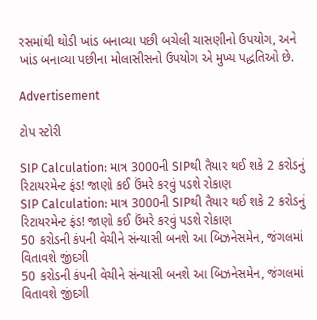રસમાંથી થોડી ખાંડ બનાવ્યા પછી બચેલી ચાસણીનો ઉપયોગ, અને ખાંડ બનાવ્યા પછીના મોલાસીસનો ઉપયોગ એ મુખ્ય પદ્ધતિઓ છે.

Advertisement

ટોપ સ્ટોરી

SIP Calculation: માત્ર 3000ની SIPથી તૈયાર થઈ શકે 2 કરોડનું રિટાયરમેન્ટ ફંડ! જાણો કઈ ઉંમરે કરવું પડશે રોકાણ
SIP Calculation: માત્ર 3000ની SIPથી તૈયાર થઈ શકે 2 કરોડનું રિટાયરમેન્ટ ફંડ! જાણો કઈ ઉંમરે કરવું પડશે રોકાણ
50 કરોડની કંપની વેચીને સંન્યાસી બનશે આ બિઝનેસમેન, જંગલમાં વિતાવશે જીંદગી
50 કરોડની કંપની વેચીને સંન્યાસી બનશે આ બિઝનેસમેન, જંગલમાં વિતાવશે જીંદગી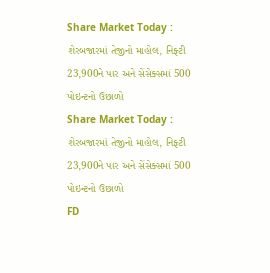Share Market Today : શેરબજારમાં તેજીનો માહોલ, નિફ્ટી 23,900ને પાર અને સેંસેક્સમાં 500 પોઇન્ટનો ઉછાળો
Share Market Today : શેરબજારમાં તેજીનો માહોલ, નિફ્ટી 23,900ને પાર અને સેંસેક્સમાં 500 પોઇન્ટનો ઉછાળો
FD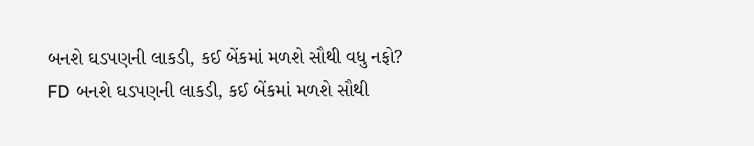બનશે ઘડપણની લાકડી, કઈ બેંકમાં મળશે સૌથી વધુ નફો?
FD બનશે ઘડપણની લાકડી, કઈ બેંકમાં મળશે સૌથી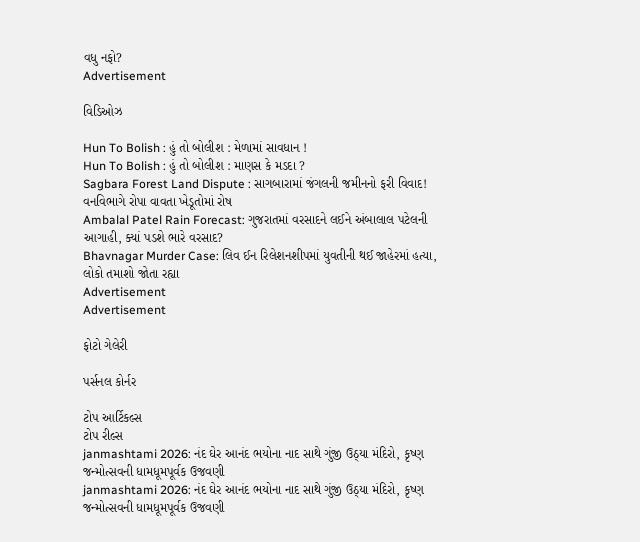વધુ નફો?
Advertisement

વિડિઓઝ

Hun To Bolish : હું તો બોલીશ : મેળામાં સાવધાન !
Hun To Bolish : હું તો બોલીશ : માણસ કે મડદા ?
Sagbara Forest Land Dispute : સાગબારામાં જંગલની જમીનનો ફરી વિવાદ! વનવિભાગે રોપા વાવતા ખેડૂતોમાં રોષ
Ambalal Patel Rain Forecast: ગુજરાતમાં વરસાદને લઈને અંબાલાલ પટેલની આગાહી, ક્યાં પડશે ભારે વરસાદ?
Bhavnagar Murder Case: લિવ ઈન રિલેશનશીપમાં યુવતીની થઈ જાહેરમાં હત્યા, લોકો તમાશો જોતા રહ્યા
Advertisement
Advertisement

ફોટો ગેલેરી

પર્સનલ કોર્નર

ટોપ આર્ટિકલ્સ
ટોપ રીલ્સ
janmashtami 2026: નંદ ઘેર આનંદ ભયોના નાદ સાથે ગુંજી ઉઠ્યા મંદિરો, કૃષ્ણ જન્મોત્સવની ધામધૂમપૂર્વક ઉજવણી
janmashtami 2026: નંદ ઘેર આનંદ ભયોના નાદ સાથે ગુંજી ઉઠ્યા મંદિરો, કૃષ્ણ જન્મોત્સવની ધામધૂમપૂર્વક ઉજવણી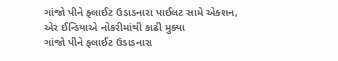ગાંજો પીને ફ્લાઈટ ઉડાડનારા પાઈલટ સામે એક્શન, એર ઈન્ડિયાએ નોકરીમાંથી કાઢી મુક્યા
ગાંજો પીને ફ્લાઈટ ઉડાડનારા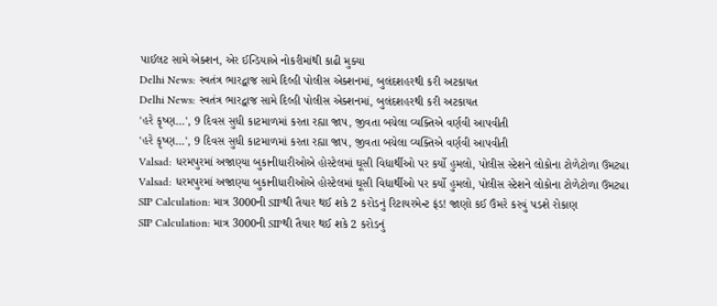પાઈલટ સામે એક્શન, એર ઈન્ડિયાએ નોકરીમાંથી કાઢી મુક્યા
Delhi News: સ્વતંત્ર ભારદ્વાજ સામે દિલ્હી પોલીસ એક્શનમાં, બુલંદશહરથી કરી અટકાયત
Delhi News: સ્વતંત્ર ભારદ્વાજ સામે દિલ્હી પોલીસ એક્શનમાં, બુલંદશહરથી કરી અટકાયત
'હરે કૃષ્ણ...', 9 દિવસ સુધી કાટમાળમાં કરતા રહ્યા જાપ, જીવતા બચેલા વ્યક્તિએ વર્ણવી આપવીતી
'હરે કૃષ્ણ...', 9 દિવસ સુધી કાટમાળમાં કરતા રહ્યા જાપ, જીવતા બચેલા વ્યક્તિએ વર્ણવી આપવીતી
Valsad: ધરમપુરમાં અજાણ્યા બુકાનીધારીઓએ હોસ્ટેલમાં ઘૂસી વિદ્યાર્થીઓ પર કર્યો હુમલો, પોલીસ સ્ટેશને લોકોના ટોળેટોળા ઉમટ્યા
Valsad: ધરમપુરમાં અજાણ્યા બુકાનીધારીઓએ હોસ્ટેલમાં ઘૂસી વિદ્યાર્થીઓ પર કર્યો હુમલો, પોલીસ સ્ટેશને લોકોના ટોળેટોળા ઉમટ્યા
SIP Calculation: માત્ર 3000ની SIPથી તૈયાર થઈ શકે 2 કરોડનું રિટાયરમેન્ટ ફંડ! જાણો કઈ ઉંમરે કરવું પડશે રોકાણ
SIP Calculation: માત્ર 3000ની SIPથી તૈયાર થઈ શકે 2 કરોડનું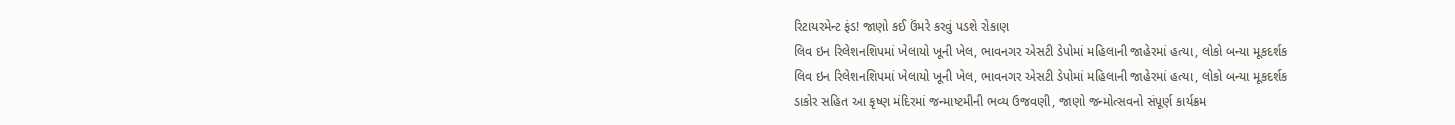રિટાયરમેન્ટ ફંડ! જાણો કઈ ઉંમરે કરવું પડશે રોકાણ
લિવ ઇન રિલેશનશિપમાં ખેલાયો ખૂની ખેલ, ભાવનગર એસટી ડેપોમાં મહિલાની જાહેરમાં હત્યા, લોકો બન્યા મૂકદર્શક
લિવ ઇન રિલેશનશિપમાં ખેલાયો ખૂની ખેલ, ભાવનગર એસટી ડેપોમાં મહિલાની જાહેરમાં હત્યા, લોકો બન્યા મૂકદર્શક
ડાકોર સહિત આ કૃષ્ણ મંદિરમાં જન્માષ્ટમીની ભવ્ય ઉજવણી, જાણો જન્મોત્સવનો સંપૂર્ણ કાર્યક્રમ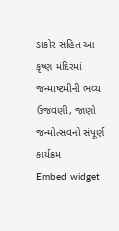ડાકોર સહિત આ કૃષ્ણ મંદિરમાં જન્માષ્ટમીની ભવ્ય ઉજવણી, જાણો જન્મોત્સવનો સંપૂર્ણ કાર્યક્રમ
Embed widget